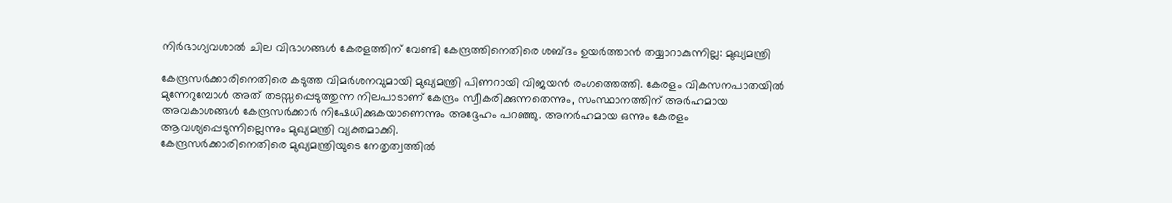നിർഭാഗ്യവശാൽ ചില വിഭാഗങ്ങൾ കേരളത്തിന് വേണ്ടി കേന്ദ്രത്തിനെതിരെ ശബ്ദം ഉയർത്താൻ തയ്യാറാകുന്നില്ല: മുഖ്യമന്ത്രി

കേന്ദ്രസർക്കാരിനെതിരെ കടുത്ത വിമർശനവുമായി മുഖ്യമന്ത്രി പിണറായി വിജയൻ രംഗത്തെത്തി. കേരളം വികസനപാതയിൽ മുന്നേറുമ്പോൾ അത് തടസ്സപ്പെടുത്തുന്ന നിലപാടാണ് കേന്ദ്രം സ്വീകരിക്കുന്നതെന്നും, സംസ്ഥാനത്തിന് അർഹമായ അവകാശങ്ങൾ കേന്ദ്രസർക്കാർ നിഷേധിക്കുകയാണെന്നും അദ്ദേഹം പറഞ്ഞു. അനർഹമായ ഒന്നും കേരളം ആവശ്യപ്പെടുന്നില്ലെന്നും മുഖ്യമന്ത്രി വ്യക്തമാക്കി.
കേന്ദ്രസർക്കാരിനെതിരെ മുഖ്യമന്ത്രിയുടെ നേതൃത്വത്തിൽ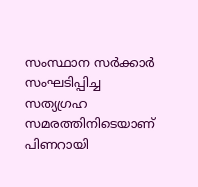സംസ്ഥാന സർക്കാർ സംഘടിപ്പിച്ച സത്യഗ്രഹ സമരത്തിനിടെയാണ് പിണറായി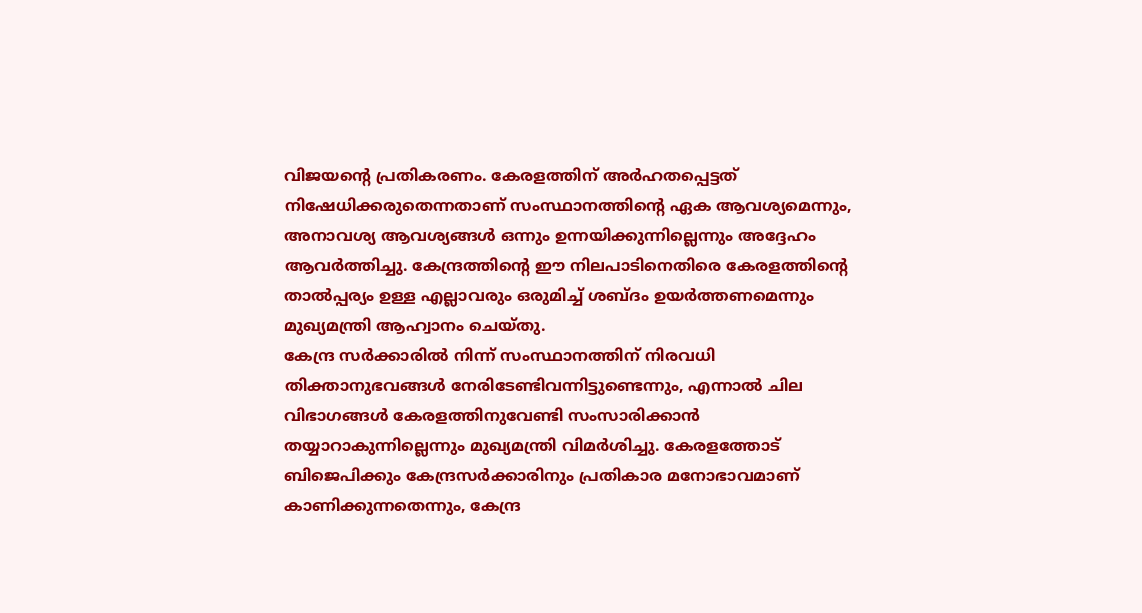വിജയന്റെ പ്രതികരണം. കേരളത്തിന് അർഹതപ്പെട്ടത് നിഷേധിക്കരുതെന്നതാണ് സംസ്ഥാനത്തിന്റെ ഏക ആവശ്യമെന്നും, അനാവശ്യ ആവശ്യങ്ങൾ ഒന്നും ഉന്നയിക്കുന്നില്ലെന്നും അദ്ദേഹം ആവർത്തിച്ചു. കേന്ദ്രത്തിന്റെ ഈ നിലപാടിനെതിരെ കേരളത്തിന്റെ താൽപ്പര്യം ഉള്ള എല്ലാവരും ഒരുമിച്ച് ശബ്ദം ഉയർത്തണമെന്നും മുഖ്യമന്ത്രി ആഹ്വാനം ചെയ്തു.
കേന്ദ്ര സർക്കാരിൽ നിന്ന് സംസ്ഥാനത്തിന് നിരവധി തിക്താനുഭവങ്ങൾ നേരിടേണ്ടിവന്നിട്ടുണ്ടെന്നും, എന്നാൽ ചില വിഭാഗങ്ങൾ കേരളത്തിനുവേണ്ടി സംസാരിക്കാൻ തയ്യാറാകുന്നില്ലെന്നും മുഖ്യമന്ത്രി വിമർശിച്ചു. കേരളത്തോട് ബിജെപിക്കും കേന്ദ്രസർക്കാരിനും പ്രതികാര മനോഭാവമാണ് കാണിക്കുന്നതെന്നും, കേന്ദ്ര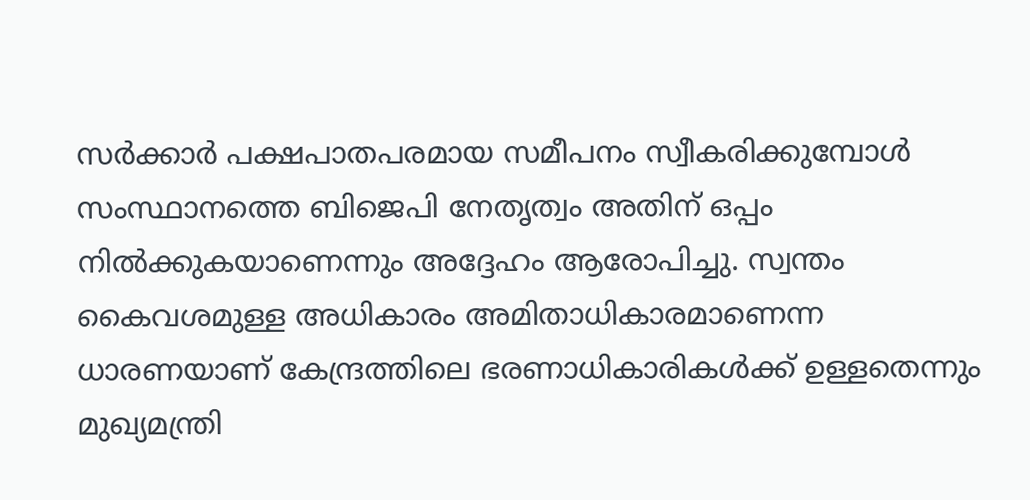സർക്കാർ പക്ഷപാതപരമായ സമീപനം സ്വീകരിക്കുമ്പോൾ സംസ്ഥാനത്തെ ബിജെപി നേതൃത്വം അതിന് ഒപ്പം നിൽക്കുകയാണെന്നും അദ്ദേഹം ആരോപിച്ചു. സ്വന്തം കൈവശമുള്ള അധികാരം അമിതാധികാരമാണെന്ന ധാരണയാണ് കേന്ദ്രത്തിലെ ഭരണാധികാരികൾക്ക് ഉള്ളതെന്നും മുഖ്യമന്ത്രി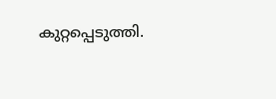കുറ്റപ്പെടുത്തി.